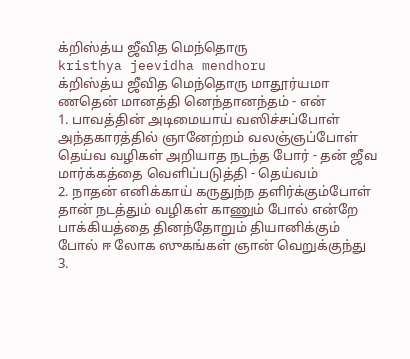க்றிஸ்த்ய ஜீவித மெந்தொரு
kristhya jeevidha mendhoru
க்றிஸ்த்ய ஜீவித மெந்தொரு மாதூர்யமா ணதென் மானத்தி னெந்தானந்தம் - என்
1. பாவத்தின் அடிமையாய் வஸிச்சப்போள் அந்தகாரத்தில் ஞானேற்றம் வலஞ்ஞப்போள் தெய்வ வழிகள் அறியாத நடந்த போர் - தன் ஜீவ மார்க்கத்தை வெளிப்படுத்தி - தெய்வம்
2. நாதன் எனிக்காய் கருதுந்ந தளிர்க்கும்போள் தான் நடத்தும் வழிகள் காணும் போல் என்றே பாக்கியத்தை தினந்தோறும் தியானிக்கும் போல் ஈ லோக ஸுகங்கள் ஞான் வெறுக்குந்து
3.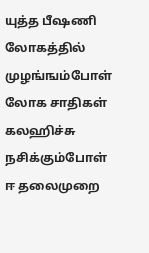யுத்த பீஷணி லோகத்தில் முழங்ஙம்போள் லோக சாதிகள் கலஹிச்சு நசிக்கும்போள் ஈ தலைமுறை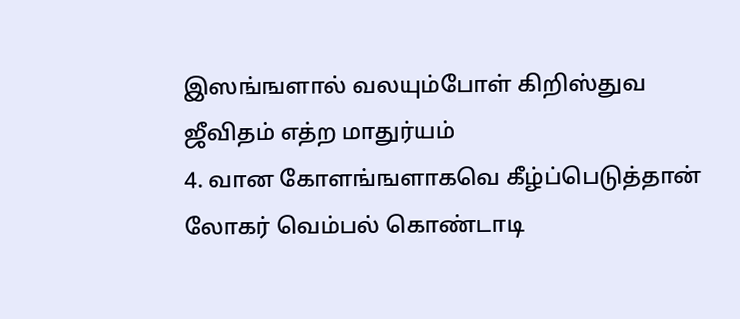இஸங்ஙளால் வலயும்போள் கிறிஸ்துவ ஜீவிதம் எத்ற மாதுர்யம்
4. வான கோளங்ஙளாகவெ கீழ்ப்பெடுத்தான் லோகர் வெம்பல் கொண்டாடி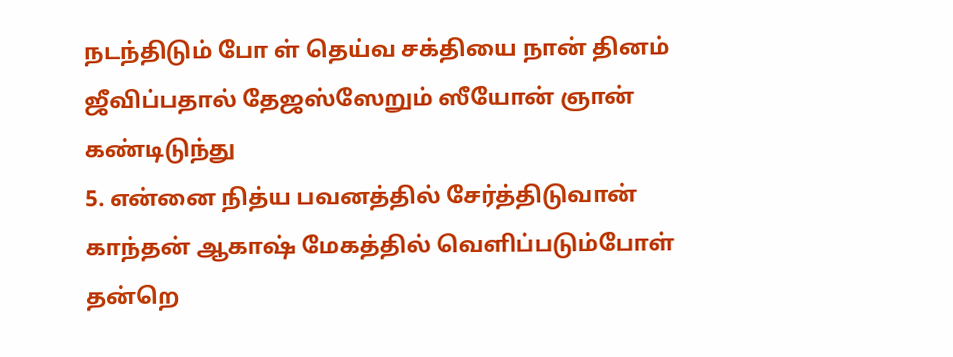நடந்திடும் போ ள் தெய்வ சக்தியை நான் தினம் ஜீவிப்பதால் தேஜஸ்ஸேறும் ஸீயோன் ஞான் கண்டிடுந்து
5. என்னை நித்ய பவனத்தில் சேர்த்திடுவான் காந்தன் ஆகாஷ் மேகத்தில் வெளிப்படும்போள் தன்றெ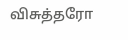விசுத்தரோ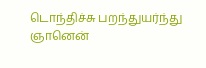டொந்திச்சு பறந்துயர்ந்து ஞானென்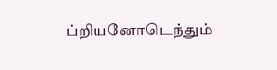ப்றியனோடெந்தும்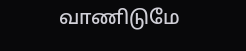வாணிடுமே